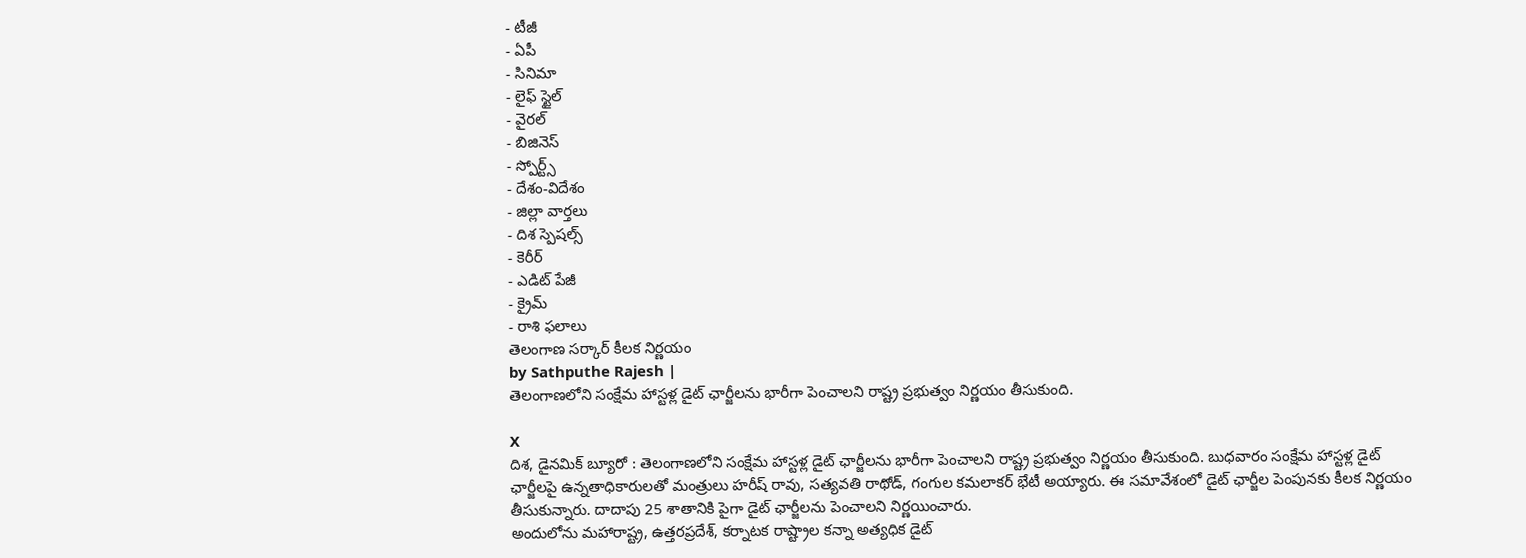- టీజీ
- ఏపీ
- సినిమా
- లైఫ్ స్టైల్
- వైరల్
- బిజినెస్
- స్పోర్ట్స్
- దేశం-విదేశం
- జిల్లా వార్తలు
- దిశ స్పెషల్స్
- కెరీర్
- ఎడిట్ పేజీ
- క్రైమ్
- రాశి ఫలాలు
తెలంగాణ సర్కార్ కీలక నిర్ణయం
by Sathputhe Rajesh |
తెలంగాణలోని సంక్షేమ హాస్టళ్ల డైట్ ఛార్జీలను భారీగా పెంచాలని రాష్ట్ర ప్రభుత్వం నిర్ణయం తీసుకుంది.

X
దిశ, డైనమిక్ బ్యూరో : తెలంగాణలోని సంక్షేమ హాస్టళ్ల డైట్ ఛార్జీలను భారీగా పెంచాలని రాష్ట్ర ప్రభుత్వం నిర్ణయం తీసుకుంది. బుధవారం సంక్షేమ హాస్టళ్ల డైట్ ఛార్జీలపై ఉన్నతాధికారులతో మంత్రులు హరీష్ రావు, సత్యవతి రాథోడ్, గంగుల కమలాకర్ భేటీ అయ్యారు. ఈ సమావేశంలో డైట్ ఛార్జీల పెంపునకు కీలక నిర్ణయం తీసుకున్నారు. దాదాపు 25 శాతానికి పైగా డైట్ ఛార్జీలను పెంచాలని నిర్ణయించారు.
అందులోను మహారాష్ట్ర, ఉత్తరప్రదేశ్, కర్నాటక రాష్ట్రాల కన్నా అత్యధిక డైట్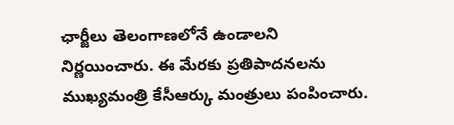ఛార్జీలు తెలంగాణలోనే ఉండాలని నిర్ణయించారు. ఈ మేరకు ప్రతిపాదనలను ముఖ్యమంత్రి కేసీఆర్కు మంత్రులు పంపించారు.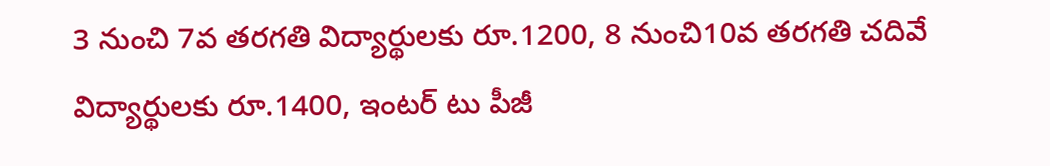3 నుంచి 7వ తరగతి విద్యార్థులకు రూ.1200, 8 నుంచి10వ తరగతి చదివే విద్యార్థులకు రూ.1400, ఇంటర్ టు పీజీ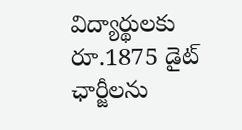విద్యార్థులకు రూ.1875 డైట్ ఛార్జీలను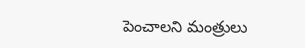పెంచాలని మంత్రులు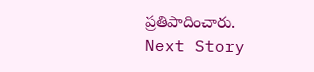ప్రతిపాదించారు.
Next Story